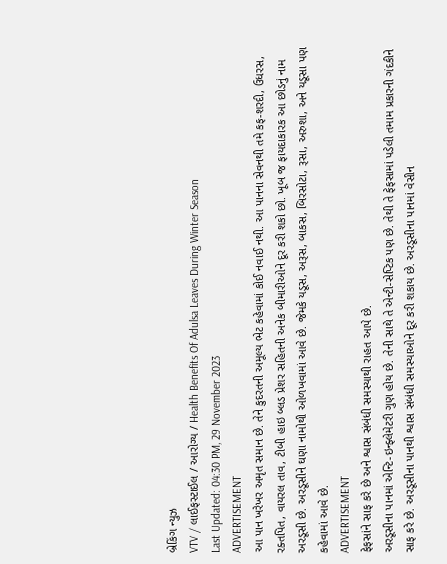બ્રેકિંગ ન્યુઝ
VTV / લાઈફસ્ટાઈલ / આરોગ્ય / Health Benefits Of Adulsa Leaves During Winter Season
Last Updated: 04:30 PM, 29 November 2023
ADVERTISEMENT
આ પાન ખરેખર અમૃત સમાન છે. તેને કુદરતની અમૂલ્ય ભેટ કહેવામાં કોઈ નવાઈ નથી. આ પાનના સેવનથી તમે કફ-શરદી, ઉધરસ, રક્તપિત, વાયરલ તાવ, ટીબી હાઇ બ્લડ પ્રેશર સહિતની અનેક બીમારીઓને દૂર કરી શકો છો. ખૂબ જ ફાયદાકારક આ છોડનું નામ અરડૂસી છે. અરડૂસીને ઘણા નામોથી ઓળખવામાં આવે છે. જેમકે યડૂસ, અરૂસ, બાકસ, બિરસોટા, રૂસા, અરુશા, અને યડૂસા પણ કહેવામાં આવે છે.
ADVERTISEMENT
ફેફસાંને સાફ કરે છે અને શ્વાસ સંબંધી સમસ્યાથી રાહત આપે છે.
અરડૂસીના પાનમાં એન્ટિ-ઇન્ફ્લેમેટરી ગુણ હોય છે. તેની સાથે તે એન્ટી-સેપ્ટિક પણ છે. તેથી તે ફેફસામાં પડેલી તમામ પ્રકારની ગંદકીને સાફ કરે છે. અરડૂસીના પાનથી શ્વાસ સંબંધી સમસ્યાઓને દૂર કરી શકાય છે. અરડૂસીના પાનમાં વેસીન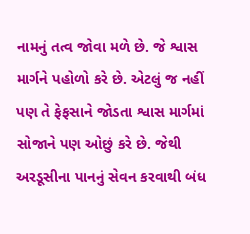નામનું તત્વ જોવા મળે છે. જે શ્વાસ માર્ગને પહોળો કરે છે. એટલું જ નહીં પણ તે ફેફસાને જોડતા શ્વાસ માર્ગમાં સોજાને પણ ઓછું કરે છે. જેથી અરડૂસીના પાનનું સેવન કરવાથી બંધ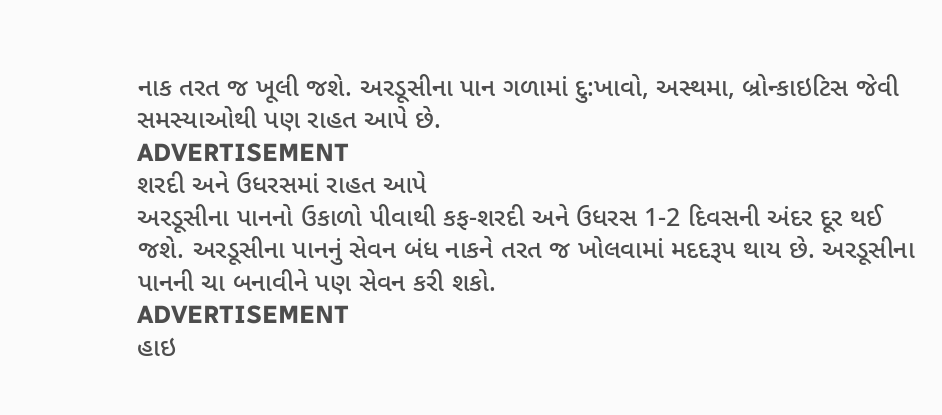નાક તરત જ ખૂલી જશે. અરડૂસીના પાન ગળામાં દુ:ખાવો, અસ્થમા, બ્રોન્કાઇટિસ જેવી સમસ્યાઓથી પણ રાહત આપે છે.
ADVERTISEMENT
શરદી અને ઉધરસમાં રાહત આપે
અરડૂસીના પાનનો ઉકાળો પીવાથી કફ-શરદી અને ઉધરસ 1-2 દિવસની અંદર દૂર થઈ જશે. અરડૂસીના પાનનું સેવન બંધ નાકને તરત જ ખોલવામાં મદદરૂપ થાય છે. અરડૂસીના પાનની ચા બનાવીને પણ સેવન કરી શકો.
ADVERTISEMENT
હાઇ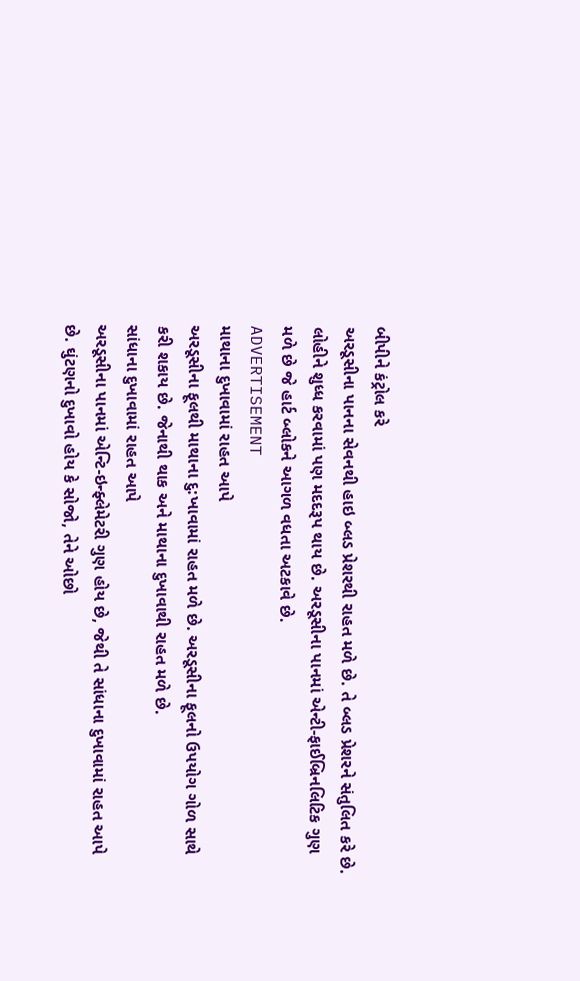બીપીને કંટ્રોલ કરે
અરડૂસીના પાનના સેવનથી હાઇ બ્લડ પ્રેશરથી રાહત મળે છે. તે બ્લડ પ્રેશરને સંતુલિત કરે છે. લોહીને શુધ્ધ કરવામાં પણ મદદરૂપ થાય છે. અરડૂસીના પાનમાં એન્ટી-ફાઈબ્રિનલિટિક ગુણ મળે છે જે હાર્ટ બ્લોકને આગળ વધતા અટકાવે છે.
ADVERTISEMENT
માથાના દુખાવામાં રાહત આપે
અરડૂસીના ફૂલથી માથાના દુ:ખાવામાં રાહત મળે છે. અરડૂસીના ફૂલનો ઉપયોગ ગોળ સાથે કરી શકાય છે. જેનાથી થાક અને માથાના દુખાવાથી રાહત મળે છે.
સાંધાના દુખાવામાં રાહત આપે
અરડૂસીના પાનમાં એન્ટિ-ઇન્ફ્લેમેટરી ગુણ હોય છે, જેથી તે સાંધાના દુખાવામાં રાહત આપે છે. ઘુંટણનો દુખાવો હોય કે સોજો, તેને ઓછો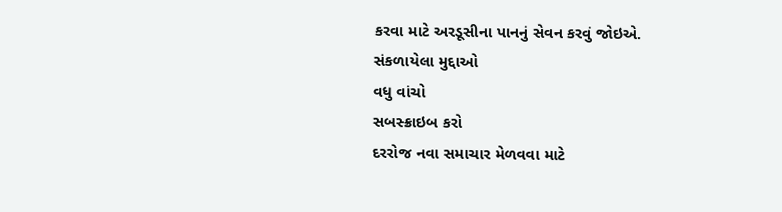કરવા માટે અરડૂસીના પાનનું સેવન કરવું જોઇએ.
સંકળાયેલા મુદ્દાઓ
વધુ વાંચો
સબસ્ક્રાઇબ કરો
દરરોજ નવા સમાચાર મેળવવા માટે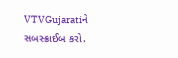VTVGujaratiને સબસ્ક્રાઈબ કરો.